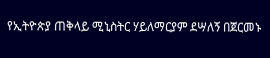የኢትዮጵያ ጠቅላይ ሚኒስትር ሃይለማርያም ደሣለኝ በጀርመኑ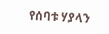የሰባቱ ሃያላን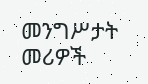መንግሥታት መሪዎች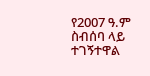የ2007 ዓ.ም ስብሰባ ላይ ተገኝተዋል